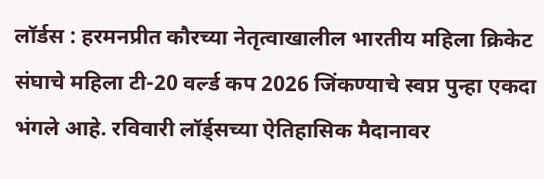लॉर्डस : हरमनप्रीत कौरच्या नेतृत्वाखालील भारतीय महिला क्रिकेट संघाचे महिला टी-20 वर्ल्ड कप 2026 जिंकण्याचे स्वप्न पुन्हा एकदा भंगले आहे. रविवारी लॉर्ड्सच्या ऐतिहासिक मैदानावर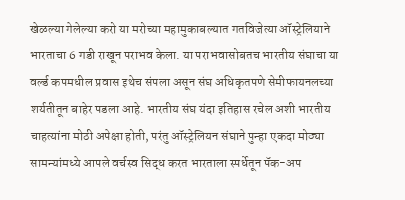खेळल्या गेलेल्या करो या मरोच्या महामुकाबल्यात गतविजेत्या ऑस्ट्रेलियाने भारताचा 6 गडी राखून पराभव केला. या पराभवासोबतच भारतीय संघाचा या वर्ल्ड कपमधील प्रवास इथेच संपला असून संघ अधिकृतपणे सेमीफायनलच्या शर्यतीतून बाहेर पडला आहे. भारतीय संघ यंदा इतिहास रचेल अशी भारतीय चाहत्यांना मोठी अपेक्षा होती, परंतु ऑस्ट्रेलियन संघाने पुन्हा एकदा मोठ्या सामन्यांमध्ये आपले वर्चस्व सिद्ध करत भारताला स्पर्धेतून पॅक-अप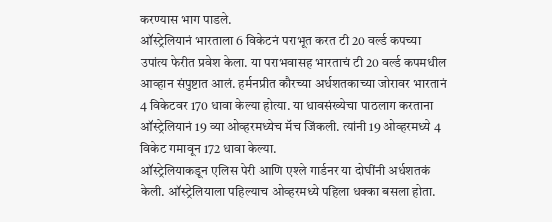करण्यास भाग पाडले.
ऑस्ट्रेलियानं भारताला 6 विकेटनं पराभूत करत टी 20 वर्ल्ड कपच्या उपांत्य फेरीत प्रवेश केला. या पराभवासह भारताचं टी 20 वर्ल्ड कपमधील आव्हान संपुष्टात आलं. हर्मनप्रीत कौरच्या अर्धशतकाच्या जोरावर भारतानं 4 विकेटवर 170 धावा केल्या होत्या. या धावसंख्येचा पाठलाग करताना ऑस्ट्रेलियानं 19 व्या ओव्हरमध्येच मॅच जिंकली. त्यांनी 19 ओव्हरमध्ये 4 विकेट गमावून 172 धावा केल्या.
ऑस्ट्रेलियाकडून एलिस पेरी आणि एश्ले गार्डनर या दोघींनी अर्धशतकं केली. ऑस्ट्रेलियाला पहिल्याच ओव्हरमध्ये पहिला धक्का बसला होता.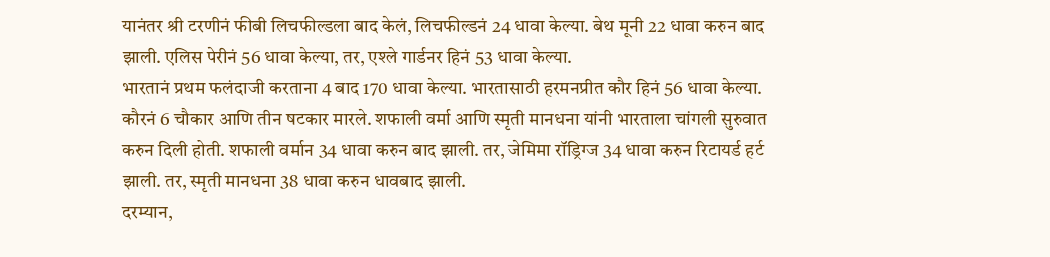यानंतर श्री टरणीनं फीबी लिचफील्डला बाद केलं, लिचफील्डनं 24 धावा केल्या. बेथ मूनी 22 धावा करुन बाद झाली. एलिस पेरीनं 56 धावा केल्या, तर, एश्ले गार्डनर हिनं 53 धावा केल्या.
भारतानं प्रथम फलंदाजी करताना 4 बाद 170 धावा केल्या. भारतासाठी हरमनप्रीत कौर हिनं 56 धावा केल्या. कौरनं 6 चौकार आणि तीन षटकार मारले. शफाली वर्मा आणि स्मृती मानधना यांनी भारताला चांगली सुरुवात करुन दिली होती. शफाली वर्मान 34 धावा करुन बाद झाली. तर, जेमिमा रॉड्रिग्ज 34 धावा करुन रिटायर्ड हर्ट झाली. तर, स्मृती मानधना 38 धावा करुन धावबाद झाली.
दरम्यान,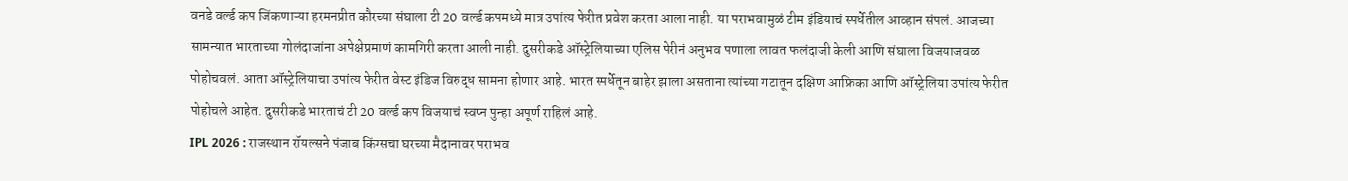वनडे वर्ल्ड कप जिंकणाऱ्या हरमनप्रीत कौरच्या संघाला टी 20 वर्ल्ड कपमध्ये मात्र उपांत्य फेरीत प्रवेश करता आला नाही. या पराभवामुळं टीम इंडियाचं स्पर्धेतील आव्हान संपलं. आजच्या सामन्यात भारताच्या गोलंदाजांना अपेक्षेप्रमाणं कामगिरी करता आली नाही. दुसरीकडे ऑस्ट्रेलियाच्या एलिस पेरीनं अनुभव पणाला लावत फलंदाजी केली आणि संघाला विजयाजवळ पोहोचवलं. आता ऑस्ट्रेलियाचा उपांत्य फेरीत वेस्ट इंडिज विरुद्ध सामना होणार आहे. भारत स्पर्धेतून बाहेर झाला असताना त्यांच्या गटातून दक्षिण आफ्रिका आणि ऑस्ट्रेलिया उपांत्य फेरीत पोहोचले आहेत. दुसरीकडे भारताचं टी 20 वर्ल्ड कप विजयाचं स्वप्न पुन्हा अपूर्ण राहिलं आहे.
IPL 2026 : राजस्थान रॉयल्सने पंजाब किंग्सचा घरच्या मैदानावर पराभव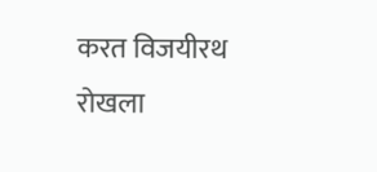करत विजयीरथ रोखला